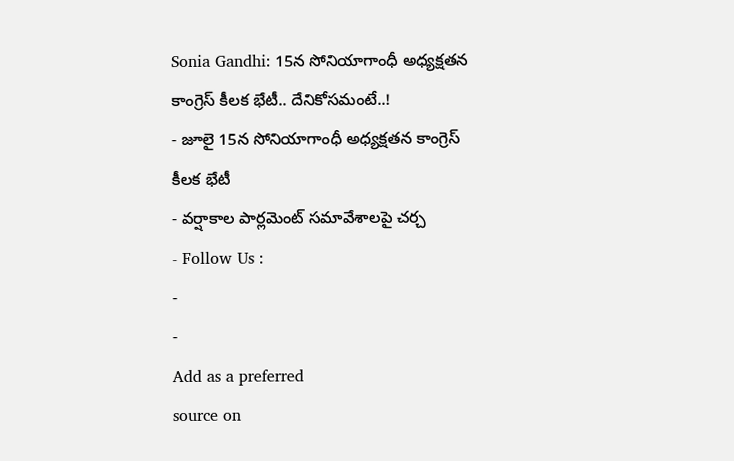Sonia Gandhi: 15న సోనియాగాంధీ అధ్యక్షతన కాంగ్రెస్ కీలక భేటీ.. దేనికోసమంటే..!
- జూలై 15న సోనియాగాంధీ అధ్యక్షతన కాంగ్రెస్ కీలక భేటీ
- వర్షాకాల పార్లమెంట్ సమావేశాలపై చర్చ
- Follow Us :
-
-
Add as a preferred
source on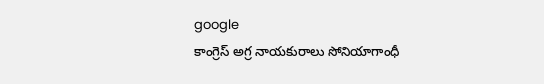google
కాంగ్రెస్ అగ్ర నాయకురాలు సోనియాగాంధీ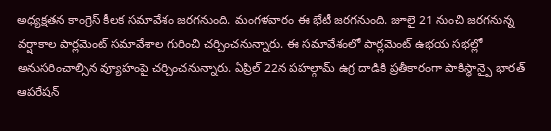అధ్యక్షతన కాంగ్రెస్ కీలక సమావేశం జరగనుంది. మంగళవారం ఈ భేటీ జరగనుంది. జూలై 21 నుంచి జరగనున్న వర్షాకాల పార్లమెంట్ సమావేశాల గురించి చర్చించనున్నారు. ఈ సమావేశంలో పార్లమెంట్ ఉభయ సభల్లో అనుసరించాల్సిన వ్యూహంపై చర్చించనున్నారు. ఏప్రిల్ 22న పహల్గామ్ ఉగ్ర దాడికి ప్రతీకారంగా పాకిస్థాన్పై భారత్ ఆపరేషన్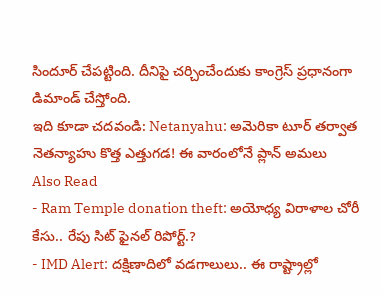సిందూర్ చేపట్టింది. దీనిపై చర్చించేందుకు కాంగ్రెస్ ప్రధానంగా డిమాండ్ చేస్తోంది.
ఇది కూడా చదవండి: Netanyahu: అమెరికా టూర్ తర్వాత నెతన్యాహు కొత్త ఎత్తుగడ! ఈ వారంలోనే ప్లాన్ అమలు
Also Read
- Ram Temple donation theft: అయోధ్య విరాళాల చోరీ కేసు.. రేపు సిట్ ఫైనల్ రిపోర్ట్.?
- IMD Alert: దక్షిణాదిలో వడగాలులు.. ఈ రాష్ట్రాల్లో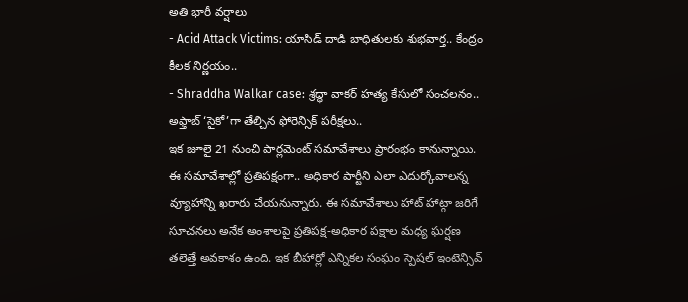అతి భారీ వర్షాలు
- Acid Attack Victims: యాసిడ్ దాడి బాధితులకు శుభవార్త.. కేంద్రం కీలక నిర్ణయం..
- Shraddha Walkar case: శ్రద్ధా వాకర్ హత్య కేసులో సంచలనం.. అఫ్తాబ్ ‘సైకో’గా తేల్చిన ఫోరెన్సిక్ పరీక్షలు..
ఇక జూలై 21 నుంచి పార్లమెంట్ సమావేశాలు ప్రారంభం కానున్నాయి. ఈ సమావేశాల్లో ప్రతిపక్షంగా.. అధికార పార్టీని ఎలా ఎదుర్కోవాలన్న వ్యూహాన్ని ఖరారు చేయనున్నారు. ఈ సమావేశాలు హాట్ హాట్గా జరిగే సూచనలు అనేక అంశాలపై ప్రతిపక్ష-అధికార పక్షాల మధ్య ఘర్షణ తలెత్తే అవకాశం ఉంది. ఇక బీహార్లో ఎన్నికల సంఘం స్పెషల్ ఇంటెన్సివ్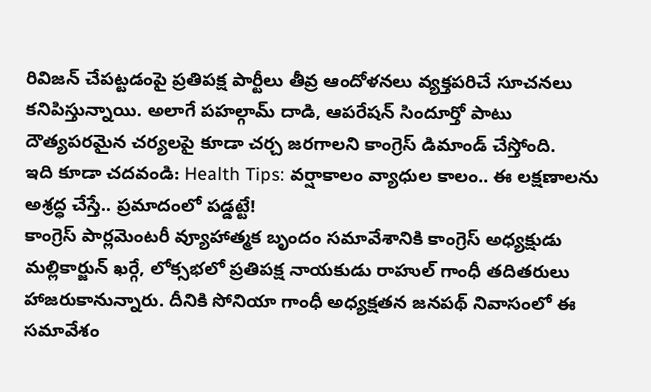రివిజన్ చేపట్టడంపై ప్రతిపక్ష పార్టీలు తీవ్ర ఆందోళనలు వ్యక్తపరిచే సూచనలు కనిపిస్తున్నాయి. అలాగే పహల్గామ్ దాడి, ఆపరేషన్ సిందూర్తో పాటు దౌత్యపరమైన చర్యలపై కూడా చర్చ జరగాలని కాంగ్రెస్ డిమాండ్ చేస్తోంది.
ఇది కూడా చదవండి: Health Tips: వర్షాకాలం వ్యాధుల కాలం.. ఈ లక్షణాలను అశ్రద్ధ చేస్తే.. ప్రమాదంలో పడ్డట్టే!
కాంగ్రెస్ పార్లమెంటరీ వ్యూహాత్మక బృందం సమావేశానికి కాంగ్రెస్ అధ్యక్షుడు మల్లికార్జున్ ఖర్గే, లోక్సభలో ప్రతిపక్ష నాయకుడు రాహుల్ గాంధీ తదితరులు హాజరుకానున్నారు. దీనికి సోనియా గాంధీ అధ్యక్షతన జనపథ్ నివాసంలో ఈ సమావేశం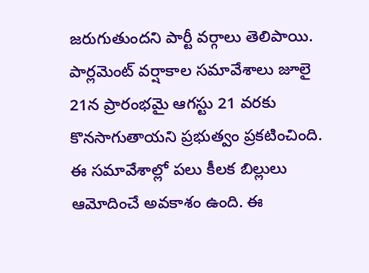జరుగుతుందని పార్టీ వర్గాలు తెలిపాయి.
పార్లమెంట్ వర్షాకాల సమావేశాలు జూలై 21న ప్రారంభమై ఆగస్టు 21 వరకు కొనసాగుతాయని ప్రభుత్వం ప్రకటించింది. ఈ సమావేశాల్లో పలు కీలక బిల్లులు ఆమోదించే అవకాశం ఉంది. ఈ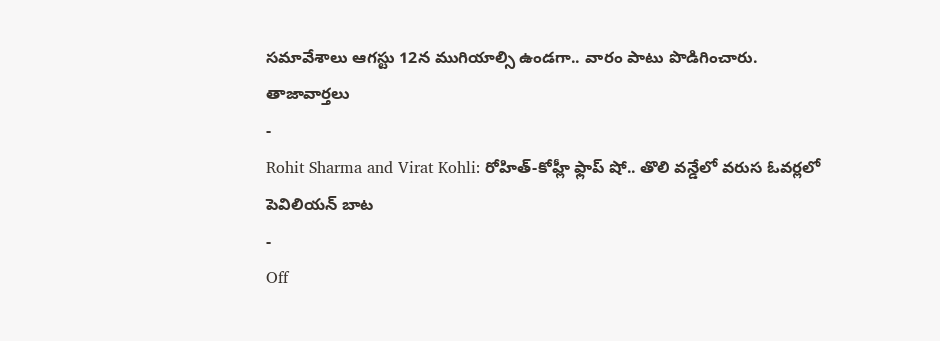సమావేశాలు ఆగస్టు 12న ముగియాల్సి ఉండగా.. వారం పాటు పొడిగించారు.
తాజావార్తలు
-
Rohit Sharma and Virat Kohli: రోహిత్-కోహ్లీ ఫ్లాప్ షో.. తొలి వన్డేలో వరుస ఓవర్లలో పెవిలియన్ బాట
-
Off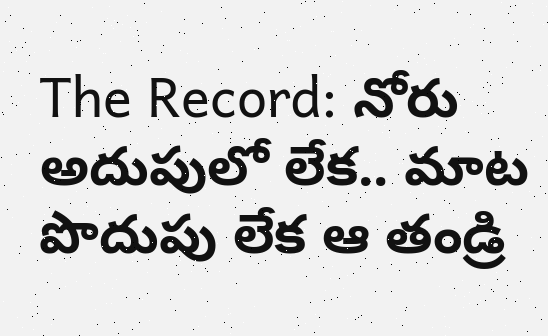The Record: నోరు అదుపులో లేక.. మాట పొదుపు లేక ఆ తండ్రి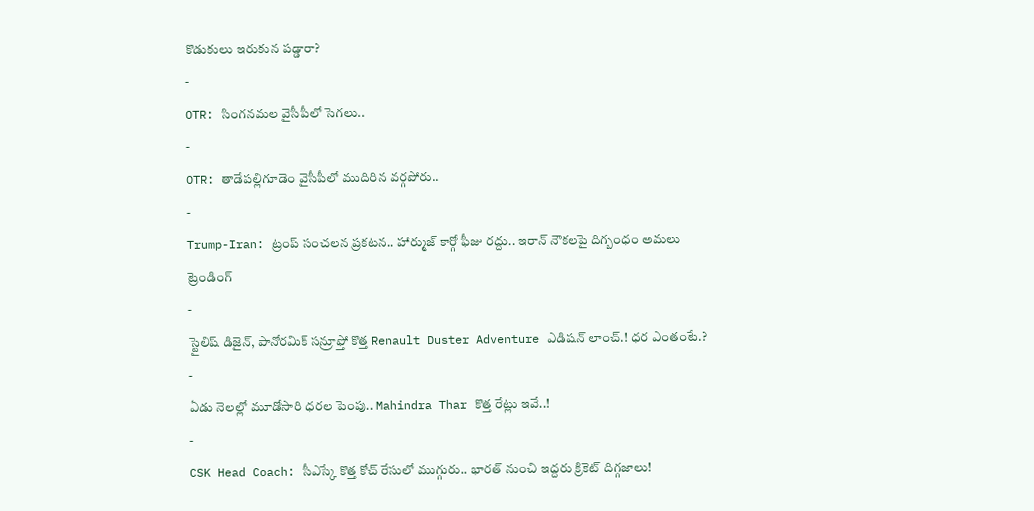కొడుకులు ఇరుకున పడ్డారా?
-
OTR: సింగనమల వైసీపీలో సెగలు..
-
OTR: తాడేపల్లిగూడెం వైసీపీలో ముదిరిన వర్గపోరు..
-
Trump-Iran: ట్రంప్ సంచలన ప్రకటన.. హార్ముజ్ కార్గో ఫీజు రద్దు.. ఇరాన్ నౌకలపై దిగ్బంధం అమలు
ట్రెండింగ్
-
స్టైలిష్ డిజైన్, పానోరమిక్ సన్రూఫ్తో కొత్త Renault Duster Adventure ఎడిషన్ లాంచ్.! ధర ఎంతంటే.?
-
ఏడు నెలల్లో మూడోసారి ధరల పెంపు.. Mahindra Thar కొత్త రేట్లు ఇవే..!
-
CSK Head Coach: సీఎస్కే కొత్త కోచ్ రేసులో ముగ్గురు.. భారత్ నుంచి ఇద్దరు క్రికెట్ దిగ్గజాలు!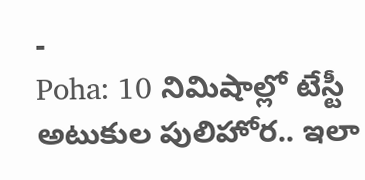-
Poha: 10 నిమిషాల్లో టేస్టీ అటుకుల పులిహోర.. ఇలా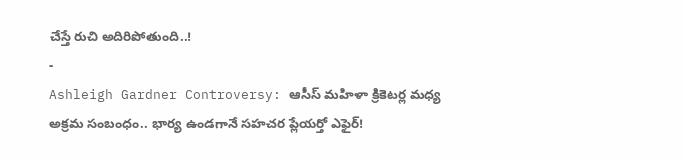చేస్తే రుచి అదిరిపోతుంది..!
-
Ashleigh Gardner Controversy: ఆసీస్ మహిళా క్రికెటర్ల మధ్య అక్రమ సంబంధం.. భార్య ఉండగానే సహచర ప్లేయర్తో ఎఫైర్!